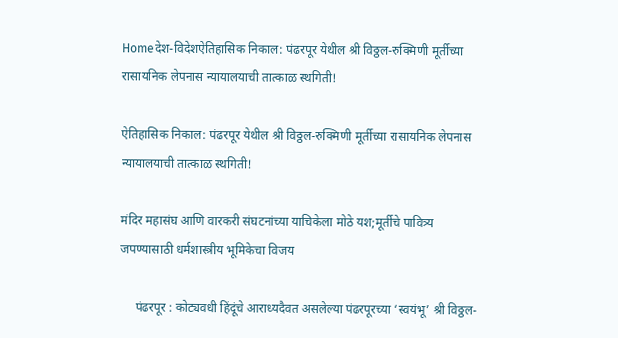Homeदेश-विदेशऐतिहासिक निकाल: पंढरपूर येथील श्री विठ्ठल-रुक्मिणी मूर्तीच्या रासायनिक लेपनास न्यायालयाची तात्काळ स्थगिती!

ऐतिहासिक निकाल: पंढरपूर येथील श्री विठ्ठल-रुक्मिणी मूर्तीच्या रासायनिक लेपनास न्यायालयाची तात्काळ स्थगिती!

मंदिर महासंघ आणि वारकरी संघटनांच्या याचिकेला मोठे यश;मूर्तीचे पावित्र्य जपण्यासाठी धर्मशास्त्रीय भूमिकेचा विजय

     पंढरपूर : कोट्यवधी हिंदूंचे आराध्यदैवत असलेल्या पंढरपूरच्या ‘स्वयंभू’ श्री विठ्ठल-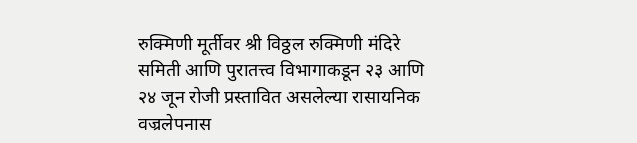रुक्मिणी मूर्तीवर श्री विठ्ठल रुक्मिणी मंदिरे समिती आणि पुरातत्त्व विभागाकडून २३ आणि २४ जून रोजी प्रस्तावित असलेल्या रासायनिक वज्रलेपनास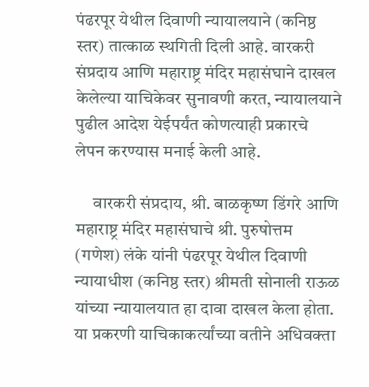पंढरपूर येथील दिवाणी न्यायालयाने (कनिष्ठ स्तर) तात्काळ स्थगिती दिली आहे. वारकरी संप्रदाय आणि महाराष्ट्र मंदिर महासंघाने दाखल केलेल्या याचिकेवर सुनावणी करत, न्यायालयाने पुढील आदेश येईपर्यंत कोणत्याही प्रकारचे लेपन करण्यास मनाई केली आहे.

     वारकरी संप्रदाय, श्री. बाळकृष्ण डिंगरे आणि महाराष्ट्र मंदिर महासंघाचे श्री. पुरुषोत्तम (गणेश) लंके यांनी पंढरपूर येथील दिवाणी न्यायाधीश (कनिष्ठ स्तर) श्रीमती सोनाली राऊळ यांच्या न्यायालयात हा दावा दाखल केला होता. या प्रकरणी याचिकाकर्त्यांच्या वतीने अधिवक्ता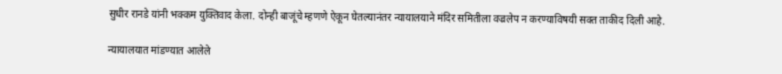सुधीर रानडे यांनी भक्कम युक्तिवाद केला. दोन्ही बाजूंचे म्हणणे ऐकून घेतल्यानंतर न्यायालयाने मंदिर समितीला वज्रलेप न करण्याविषयी सक्त ताकीद दिली आहे.

न्यायालयात मांडण्यात आलेले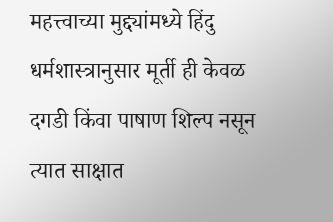महत्त्वाच्या मुद्द्यांमध्ये हिंदु धर्मशास्त्रानुसार मूर्ती ही केवळ दगडी किंवा पाषाण शिल्प नसून त्यात साक्षात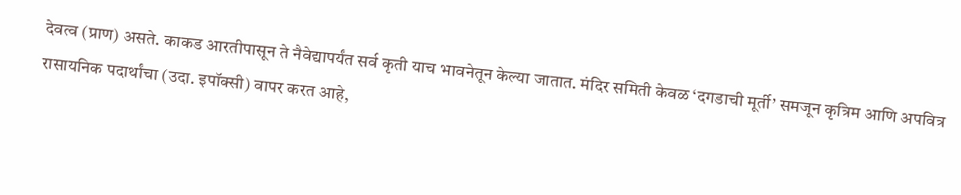देवत्व (प्राण) असते. काकड आरतीपासून ते नैवेद्यापर्यंत सर्व कृती याच भावनेतून केल्या जातात. मंदिर समिती केवळ ‘दगडाची मूर्ती’ समजून कृत्रिम आणि अपवित्र रासायनिक पदार्थांचा (उदा. इपॉक्सी) वापर करत आहे,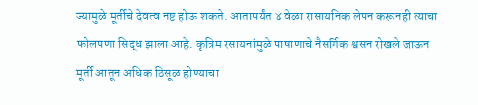ज्यामुळे मूर्तीचे देवत्व नष्ट होऊ शकते. आतापर्यंत ४ वेळा रासायनिक लेपन करूनही त्याचा फोलपणा सिद्ध झाला आहे. कृत्रिम रसायनांमुळे पाषाणाचे नैसर्गिक श्वसन रोखले जाऊन मूर्ती आतून अधिक ठिसूळ होण्याचा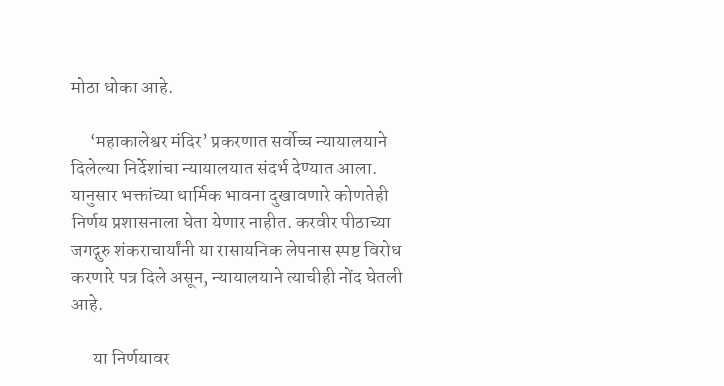मोठा धोका आहे.

     ‘महाकालेश्वर मंदिर’ प्रकरणात सर्वोच्च न्यायालयाने दिलेल्या निर्देशांचा न्यायालयात संदर्भ देण्यात आला. यानुसार भक्तांच्या धार्मिक भावना दुखावणारे कोणतेही निर्णय प्रशासनाला घेता येणार नाहीत. करवीर पीठाच्या जगद्गुरु शंकराचार्यांनी या रासायनिक लेपनास स्पष्ट विरोध करणारे पत्र दिले असून, न्यायालयाने त्याचीही नोंद घेतली आहे.

      या निर्णयावर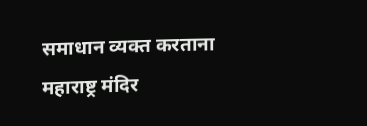समाधान व्यक्त करताना महाराष्ट्र मंदिर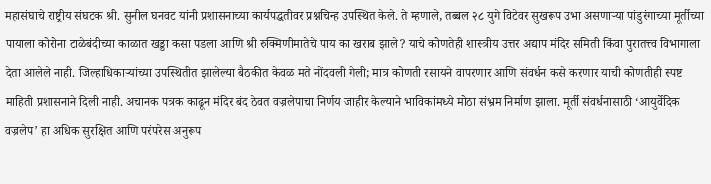महासंघाचे राष्ट्रीय संघटक श्री. सुनील घनवट यांनी प्रशासनाच्या कार्यपद्धतीवर प्रश्नचिन्ह उपस्थित केले. ते म्हणाले, तब्बल २८ युगे विटेवर सुखरूप उभा असणाऱ्या पांडुरंगाच्या मूर्तीच्या पायाला कोरोना टाळेबंदीच्या काळात खड्डा कसा पडला आणि श्री रुक्मिणीमातेचे पाय का खराब झाले? याचे कोणतेही शास्त्रीय उत्तर अद्याप मंदिर समिती किंवा पुरातत्त्व विभागाला देता आलेले नाही. जिल्हाधिकाऱ्यांच्या उपस्थितीत झालेल्या बैठकीत केवळ मते नोंदवली गेली; मात्र कोणती रसायने वापरणार आणि संवर्धन कसे करणार याची कोणतीही स्पष्ट माहिती प्रशासनाने दिली नाही. अचानक पत्रक काढून मंदिर बंद ठेवत वज्रलेपाचा निर्णय जाहीर केल्याने भाविकांमध्ये मोठा संभ्रम निर्माण झाला. मूर्ती संवर्धनासाठी ‘आयुर्वेदिक वज्रलेप’ हा अधिक सुरक्षित आणि परंपरेस अनुरूप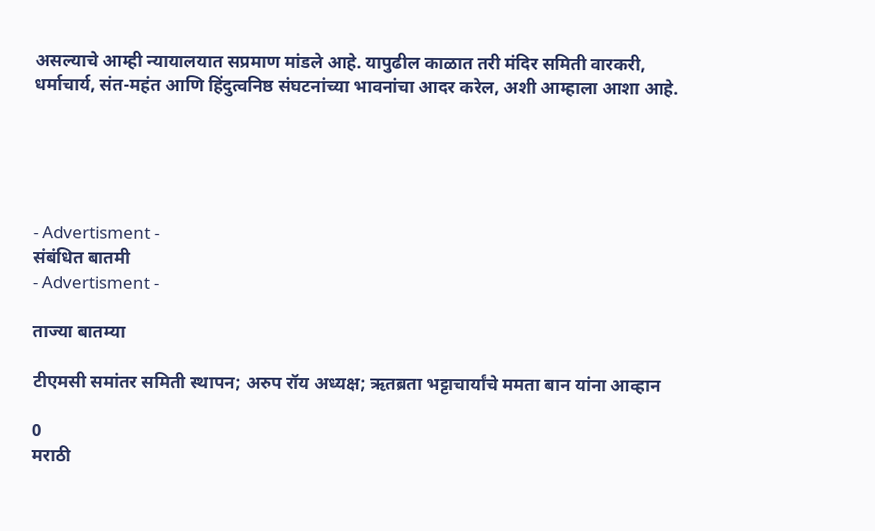असल्याचे आम्ही न्यायालयात सप्रमाण मांडले आहे. यापुढील काळात तरी मंदिर समिती वारकरी, धर्माचार्य, संत-महंत आणि हिंदुत्वनिष्ठ संघटनांच्या भावनांचा आदर करेल, अशी आम्हाला आशा आहे.





- Advertisment -
संबंधित बातमी
- Advertisment -

ताज्या बातम्या

टीएमसी समांतर समिती स्थापन; अरुप रॉय अध्यक्ष; ऋतब्रता भट्टाचार्यांचे ममता बान यांना आव्हान

0
मराठी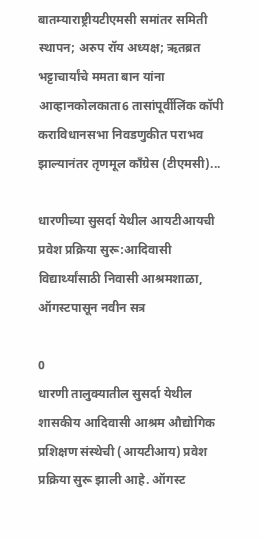बातम्याराष्ट्रीयटीएमसी समांतर समिती स्थापन; अरुप रॉय अध्यक्ष; ऋतब्रत भट्टाचार्यांचे ममता बान यांना आव्हानकोलकाता6 तासांपूर्वीलिंक कॉपी कराविधानसभा निवडणुकीत पराभव झाल्यानंतर तृणमूल काँग्रेस (टीएमसी)...

धारणीच्या सुसर्दा येथील आयटीआयची प्रवेश प्रक्रिया सुरू:आदिवासी विद्यार्थ्यांसाठी निवासी आश्रमशाळा, ऑगस्टपासून नवीन सत्र

0
धारणी तालुक्यातील सुसर्दा येथील शासकीय आदिवासी आश्रम औद्योगिक प्रशिक्षण संस्थेची (आयटीआय) प्रवेश प्रक्रिया सुरू झाली आहे. ऑगस्ट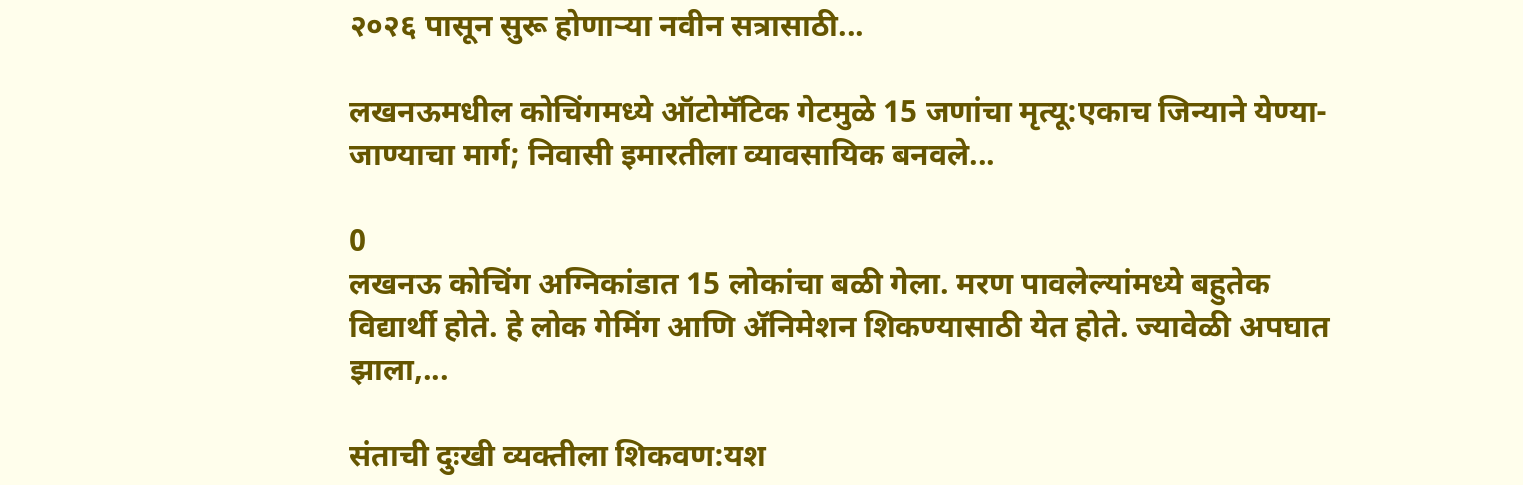२०२६ पासून सुरू होणाऱ्या नवीन सत्रासाठी...

लखनऊमधील कोचिंगमध्ये ऑटोमॅटिक गेटमुळे 15 जणांचा मृत्यू:एकाच जिन्याने येण्या-जाण्याचा मार्ग; निवासी इमारतीला व्यावसायिक बनवले...

0
लखनऊ कोचिंग अग्निकांडात 15 लोकांचा बळी गेला. मरण पावलेल्यांमध्ये बहुतेक विद्यार्थी होते. हे लोक गेमिंग आणि ॲनिमेशन शिकण्यासाठी येत होते. ज्यावेळी अपघात झाला,...

संताची दुःखी व्यक्तीला शिकवण:यश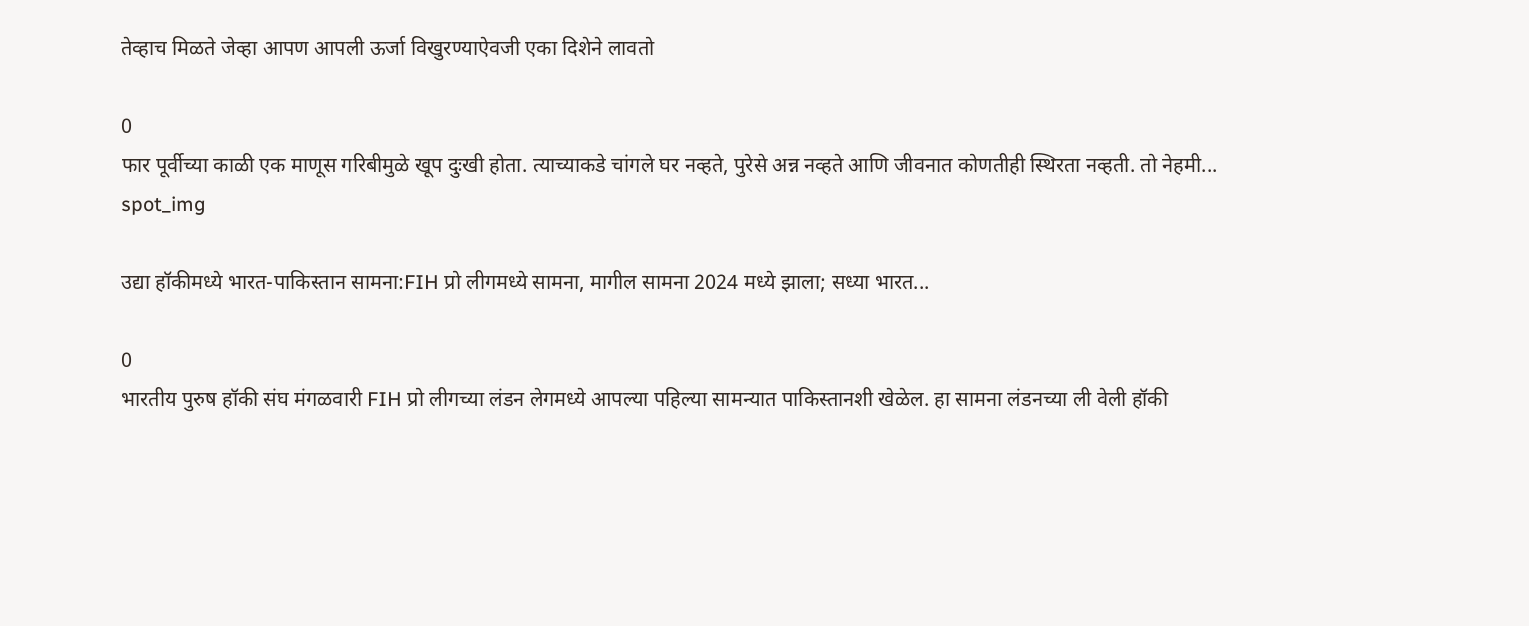तेव्हाच मिळते जेव्हा आपण आपली ऊर्जा विखुरण्याऐवजी एका दिशेने लावतो

0
फार पूर्वीच्या काळी एक माणूस गरिबीमुळे खूप दुःखी होता. त्याच्याकडे चांगले घर नव्हते, पुरेसे अन्न नव्हते आणि जीवनात कोणतीही स्थिरता नव्हती. तो नेहमी...
spot_img

उद्या हॉकीमध्ये भारत-पाकिस्तान सामना:FIH प्रो लीगमध्ये सामना, मागील सामना 2024 मध्ये झाला; सध्या भारत...

0
भारतीय पुरुष हॉकी संघ मंगळवारी FIH प्रो लीगच्या लंडन लेगमध्ये आपल्या पहिल्या सामन्यात पाकिस्तानशी खेळेल. हा सामना लंडनच्या ली वेली हॉकी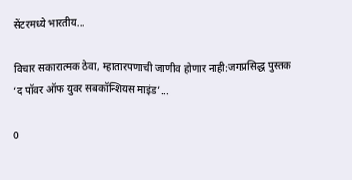सेंटरमध्ये भारतीय...

विचार सकारात्मक ठेवा, म्हातारपणाची जाणीव होणार नाही:जगप्रसिद्ध पुस्तक ‘द पॉवर ऑफ युवर सबकॉन्शियस माइंड’...

0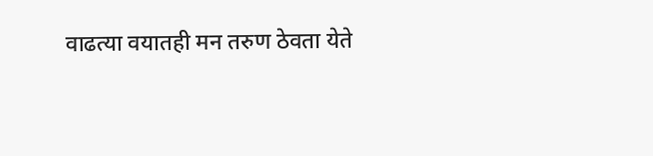वाढत्या वयातही मन तरुण ठेवता येते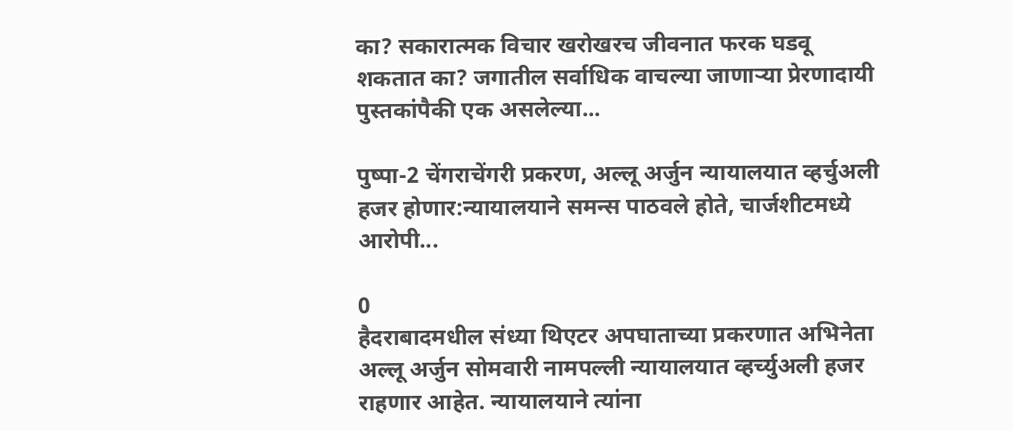का? सकारात्मक विचार खरोखरच जीवनात फरक घडवू शकतात का? जगातील सर्वाधिक वाचल्या जाणाऱ्या प्रेरणादायी पुस्तकांपैकी एक असलेल्या...

पुष्पा-2 चेंगराचेंगरी प्रकरण, अल्लू अर्जुन न्यायालयात व्हर्चुअली हजर होणार:न्यायालयाने समन्स पाठवले होते, चार्जशीटमध्ये आरोपी...

0
हैदराबादमधील संध्या थिएटर अपघाताच्या प्रकरणात अभिनेता अल्लू अर्जुन सोमवारी नामपल्ली न्यायालयात व्हर्च्युअली हजर राहणार आहेत. न्यायालयाने त्यांना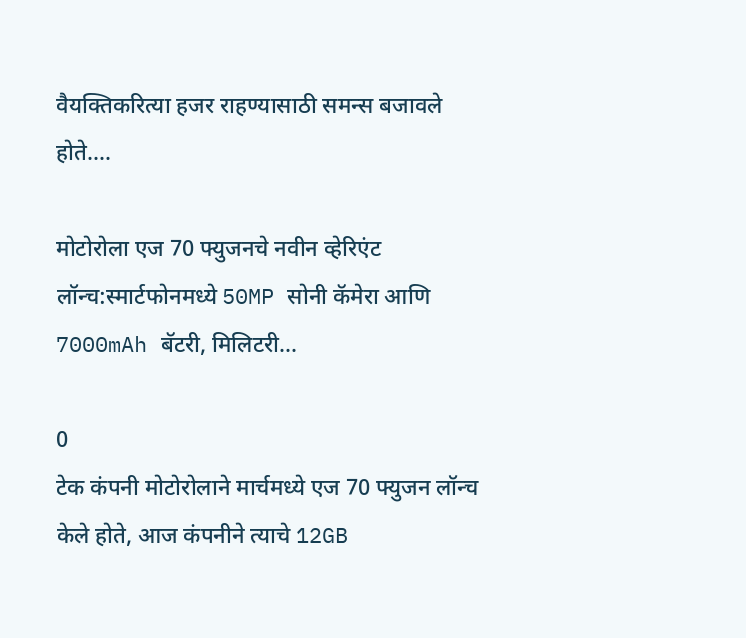वैयक्तिकरित्या हजर राहण्यासाठी समन्स बजावले होते....

मोटोरोला एज 70 फ्युजनचे नवीन व्हेरिएंट लॉन्च:स्मार्टफोनमध्ये 50MP सोनी कॅमेरा आणि 7000mAh बॅटरी, मिलिटरी...

0
टेक कंपनी मोटोरोलाने मार्चमध्ये एज 70 फ्युजन लॉन्च केले होते, आज कंपनीने त्याचे 12GB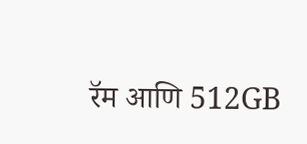रॅम आणि 512GB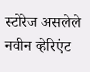स्टोरेज असलेले नवीन व्हेरिएंट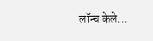लॉन्च केले...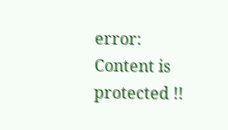error: Content is protected !!